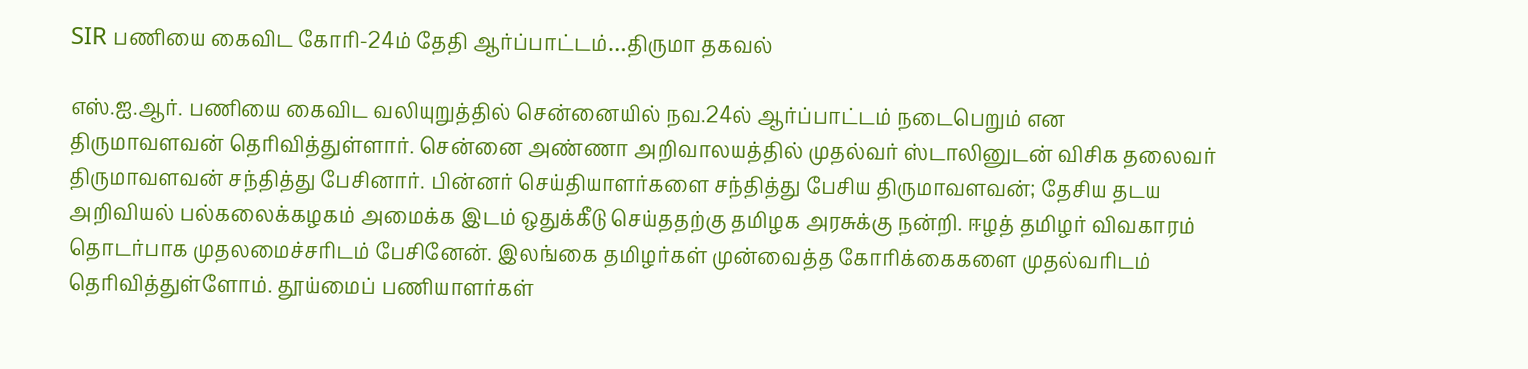SIR பணியை கைவிட கோரி-24ம் தேதி ஆர்ப்பாட்டம்…திருமா தகவல்

எஸ்.ஐ.ஆர். பணியை கைவிட வலியுறுத்தில் சென்னையில் நவ.24ல் ஆர்ப்பாட்டம் நடைபெறும் என திருமாவளவன் தெரிவித்துள்ளார். சென்னை அண்ணா அறிவாலயத்தில் முதல்வர் ஸ்டாலினுடன் விசிக தலைவர் திருமாவளவன் சந்தித்து பேசினார். பின்னர் செய்தியாளர்களை சந்தித்து பேசிய திருமாவளவன்; தேசிய தடய அறிவியல் பல்கலைக்கழகம் அமைக்க இடம் ஒதுக்கீடு செய்ததற்கு தமிழக அரசுக்கு நன்றி. ஈழத் தமிழர் விவகாரம் தொடர்பாக முதலமைச்சரிடம் பேசினேன். இலங்கை தமிழர்கள் முன்வைத்த கோரிக்கைகளை முதல்வரிடம் தெரிவித்துள்ளோம். தூய்மைப் பணியாளர்கள்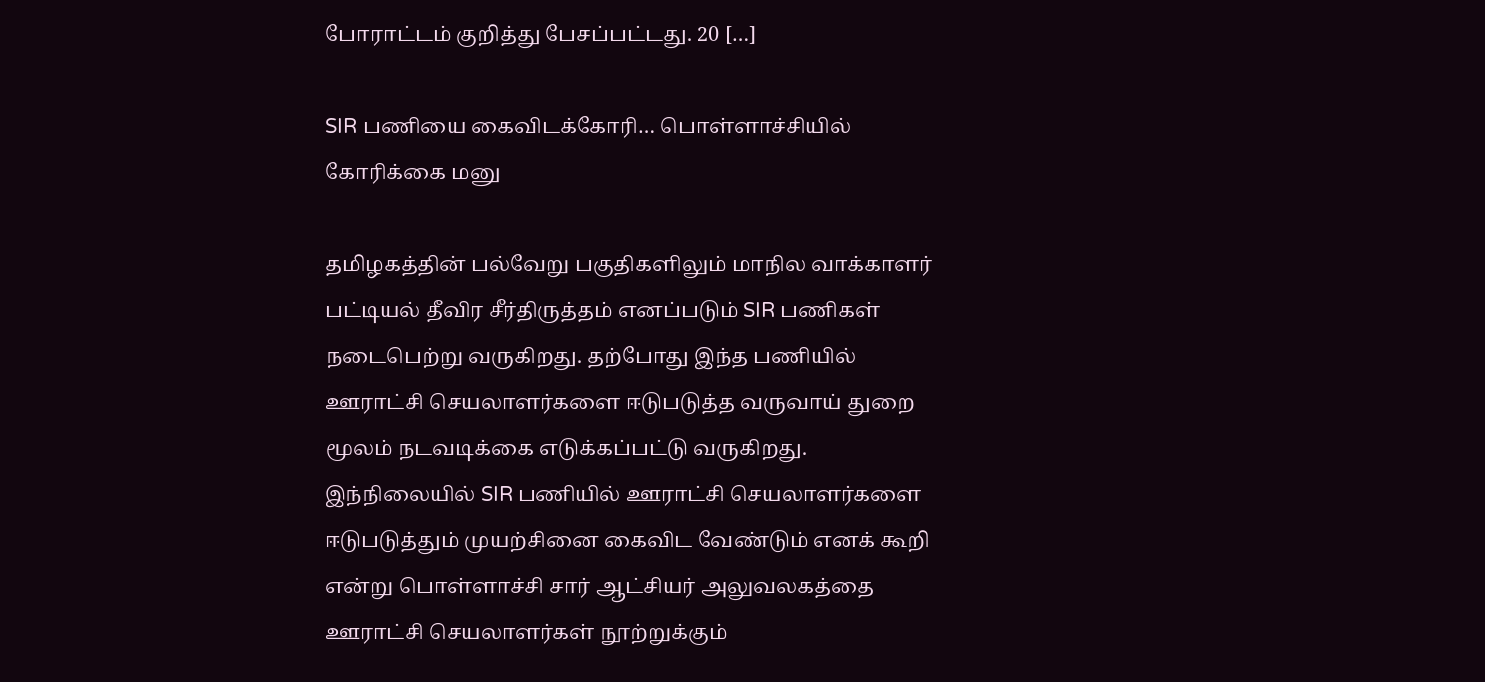போராட்டம் குறித்து பேசப்பட்டது. 20 […]

SIR பணியை கைவிடக்கோரி… பொள்ளாச்சியில் கோரிக்கை மனு

தமிழகத்தின் பல்வேறு பகுதிகளிலும் மாநில வாக்காளர் பட்டியல் தீவிர சீர்திருத்தம் எனப்படும் SIR பணிகள் நடைபெற்று வருகிறது. தற்போது இந்த பணியில் ஊராட்சி செயலாளர்களை ஈடுபடுத்த வருவாய் துறை மூலம் நடவடிக்கை எடுக்கப்பட்டு வருகிறது. இந்நிலையில் SIR பணியில் ஊராட்சி செயலாளர்களை ஈடுபடுத்தும் முயற்சினை கைவிட வேண்டும் எனக் கூறி என்று பொள்ளாச்சி சார் ஆட்சியர் அலுவலகத்தை ஊராட்சி செயலாளர்கள் நூற்றுக்கும்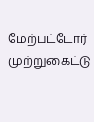மேற்பட்டோர் முற்றுகைட்டு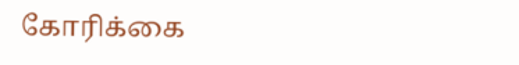கோரிக்கை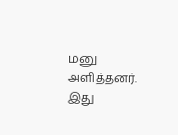மனு அளித்தனர். இது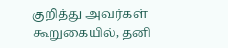குறித்து அவர்கள் கூறுகையில், தனி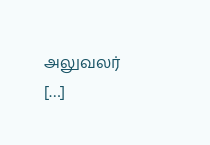அலுவலர் […]